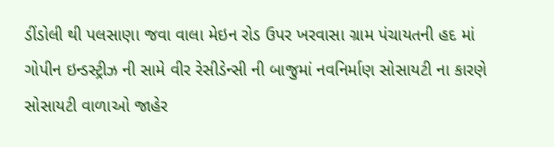ડીંડોલી થી પલસાણા જવા વાલા મેઇન રોડ ઉપર ખરવાસા ગ્રામ પંચાયતની હદ માં ગોપીન ઇન્ડસ્ટ્રીઝ ની સામે વીર રેસીડેન્સી ની બાજુમાં નવનિર્માણ સોસાયટી ના કારણે સોસાયટી વાળાઓ જાહેર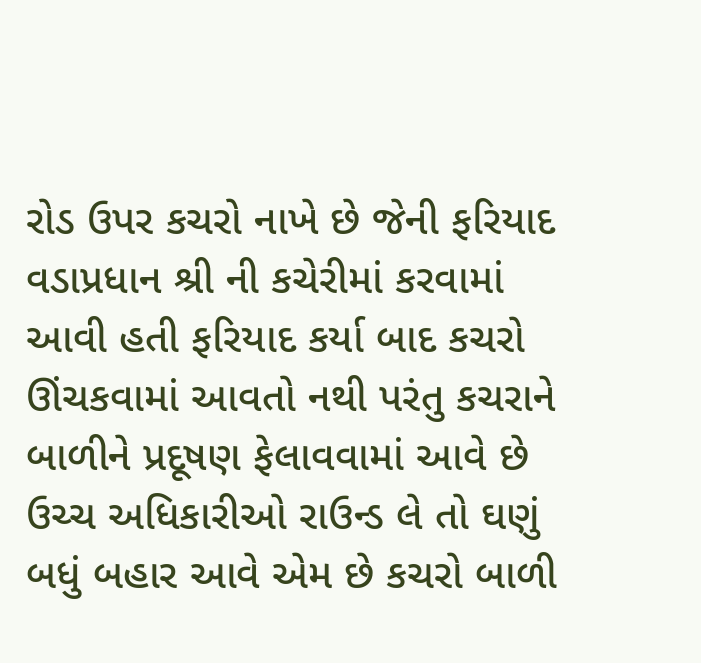રોડ ઉપર કચરો નાખે છે જેની ફરિયાદ વડાપ્રધાન શ્રી ની કચેરીમાં કરવામાં આવી હતી ફરિયાદ કર્યા બાદ કચરો ઊંચકવામાં આવતો નથી પરંતુ કચરાને બાળીને પ્રદૂષણ ફેલાવવામાં આવે છે ઉચ્ચ અધિકારીઓ રાઉન્ડ લે તો ઘણું બધું બહાર આવે એમ છે કચરો બાળી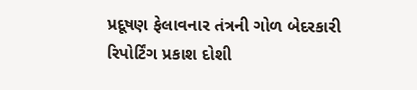પ્રદૂષણ ફેલાવનાર તંત્રની ગોળ બેદરકારી
રિપોર્ટિંગ પ્રકાશ દોશી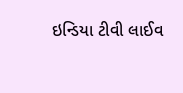ઇન્ડિયા ટીવી લાઈવ